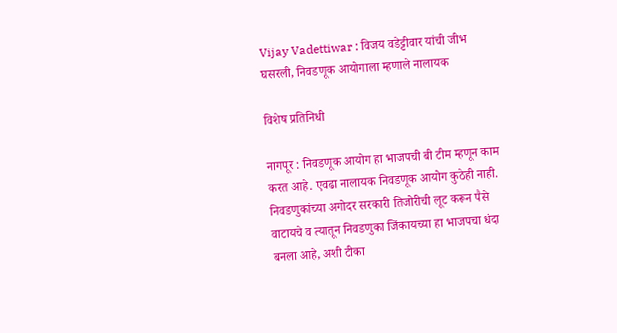Vijay Vadettiwar : विजय वडेट्टीवार यांची जीभ घसरली, निवडणूक आयोगाला म्हणाले नालायक

विशेष प्रतिनिधी

नागपूर : निवडणूक आयोग हा भाजपची बी टीम म्हणून काम करत आहे. एवढा नालायक निवडणूक आयोग कुठेही नाही. निवडणुकांच्या अगोदर सरकारी तिजोरीची लूट करून पैसे वाटायचे व त्यातून निवडणुका जिंकायच्या हा भाजपचा धंदा बनला आहे, अशी टीका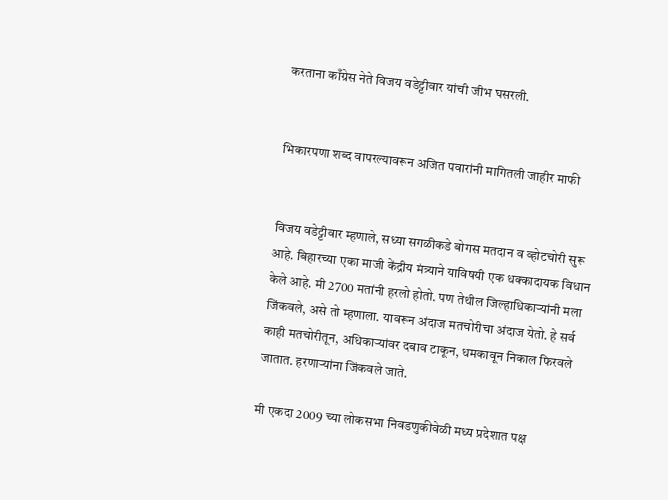करताना काँग्रेस नेते विजय वडेट्टीवार यांची जीभ घसरली.


भिकारपणा शब्द वापरल्यावरून अजित पवारांनी मागितली जाहीर माफी


विजय वडेट्टीवार म्हणाले, सध्या सगळीकडे बोगस मतदान व व्होटचोरी सुरू आहे. बिहारच्या एका माजी केंद्रीय मंत्र्याने याविषयी एक धक्कादायक विधान केले आहे. मी 2700 मतांनी हरलो होतो. पण तेथील जिल्हाधिकाऱ्यांनी मला जिंकवले, असे तो म्हणाला. यावरून अंदाज मतचोरीचा अंदाज येतो. हे सर्व काही मतचोरीतून, अधिकाऱ्यांवर दबाव टाकून, धमकावून निकाल फिरवले जातात. हरणाऱ्यांना जिंकवले जाते.

मी एकदा 2009 च्या लोकसभा निवडणुकीवेळी मध्य प्रदेशात पक्ष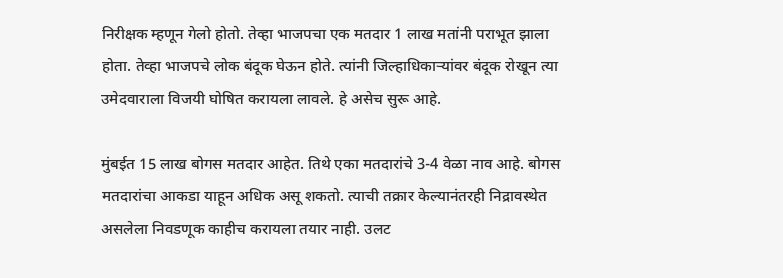निरीक्षक म्हणून गेलो होतो. तेव्हा भाजपचा एक मतदार 1 लाख मतांनी पराभूत झाला होता. तेव्हा भाजपचे लोक बंदूक घेऊन होते. त्यांनी जिल्हाधिकाऱ्यांवर बंदूक रोखून त्या उमेदवाराला विजयी घोषित करायला लावले. हे असेच सुरू आहे.

मुंबईत 15 लाख बोगस मतदार आहेत. तिथे एका मतदारांचे 3-4 वेळा नाव आहे. बोगस मतदारांचा आकडा याहून अधिक असू शकतो. त्याची तक्रार केल्यानंतरही निद्रावस्थेत असलेला निवडणूक काहीच करायला तयार नाही. उलट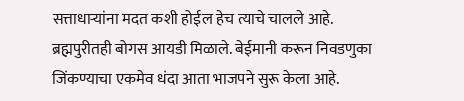सत्ताधाऱ्यांना मदत कशी होईल हेच त्याचे चालले आहे. ब्रह्मपुरीतही बोगस आयडी मिळाले. बेईमानी करून निवडणुका जिंकण्याचा एकमेव धंदा आता भाजपने सुरू केला आहे.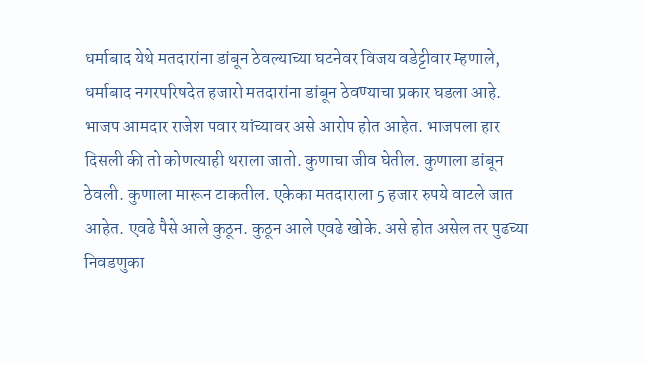धर्माबाद येथे मतदारांना डांबून ठेवल्याच्या घटनेवर विजय वडेट्टीवार म्हणाले, धर्माबाद नगरपरिषदेत हजारो मतदारांना डांबून ठेवण्याचा प्रकार घडला आहे. भाजप आमदार राजेश पवार यांच्यावर असे आरोप होत आहेत. भाजपला हार दिसली की तो कोणत्याही थराला जातो. कुणाचा जीव घेतील. कुणाला डांबून ठेवली. कुणाला मारून टाकतील. एकेका मतदाराला 5 हजार रुपये वाटले जात आहेत. एवढे पैसे आले कुठून. कुठून आले एवढे खोके. असे होत असेल तर पुढच्या निवडणुका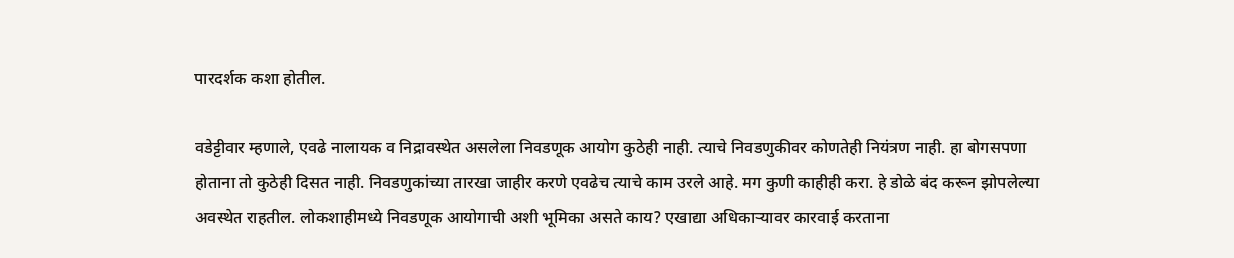पारदर्शक कशा होतील.

वडेट्टीवार म्हणाले, एवढे नालायक व निद्रावस्थेत असलेला निवडणूक आयोग कुठेही नाही. त्याचे निवडणुकीवर कोणतेही नियंत्रण नाही. हा बोगसपणा होताना तो कुठेही दिसत नाही. निवडणुकांच्या तारखा जाहीर करणे एवढेच त्याचे काम उरले आहे. मग कुणी काहीही करा. हे डोळे बंद करून झोपलेल्या अवस्थेत राहतील. लोकशाहीमध्ये निवडणूक आयोगाची अशी भूमिका असते काय? एखाद्या अधिकाऱ्यावर कारवाई करताना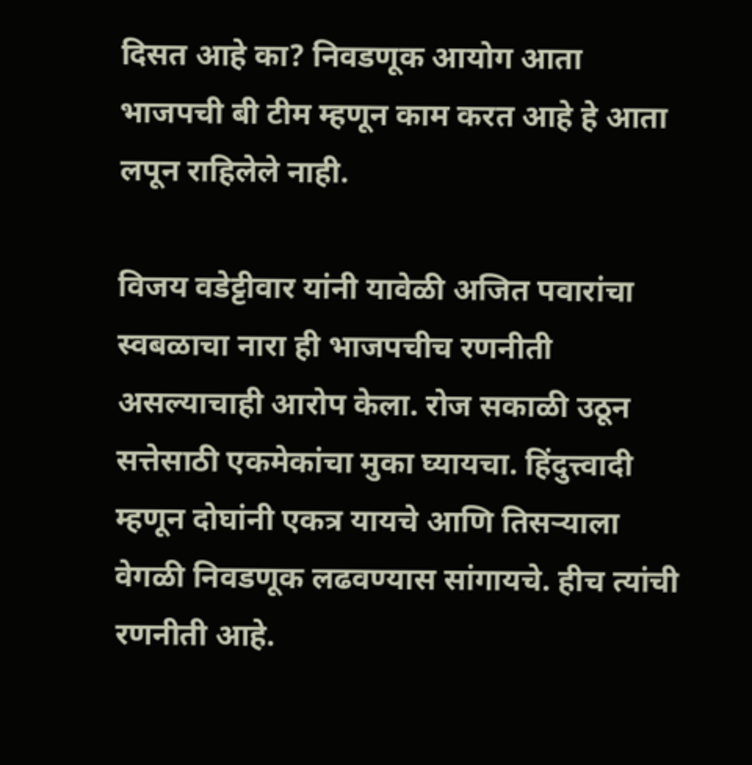दिसत आहे का? निवडणूक आयोग आता भाजपची बी टीम म्हणून काम करत आहे हे आता लपून राहिलेले नाही.

विजय वडेट्टीवार यांनी यावेळी अजित पवारांचा स्वबळाचा नारा ही भाजपचीच रणनीती असल्याचाही आरोप केला. रोज सकाळी उठून सत्तेसाठी एकमेकांचा मुका घ्यायचा. हिंदुत्त्वादी म्हणून दोघांनी एकत्र यायचे आणि तिसऱ्याला वेगळी निवडणूक लढवण्यास सांगायचे. हीच त्यांची रणनीती आहे.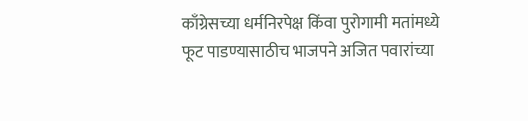काँग्रेसच्या धर्मनिरपेक्ष किंवा पुरोगामी मतांमध्ये फूट पाडण्यासाठीच भाजपने अजित पवारांच्या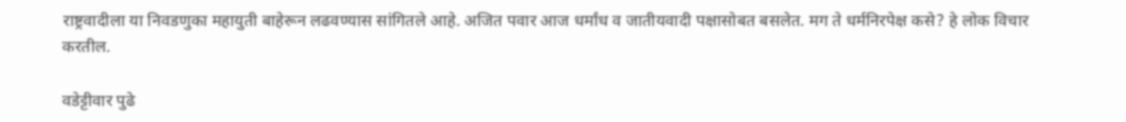राष्ट्रवादीला या निवडणुका महायुती बाहेरून लढवण्यास सांगितले आहे. अजित पवार आज धर्मांध व जातीयवादी पक्षासोबत बसलेत. मग ते धर्मनिरपेक्ष कसे? हे लोक विचार करतील.

वडेट्टीवार पुढे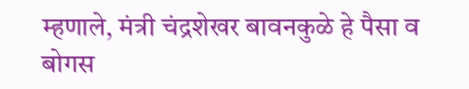म्हणाले, मंत्री चंद्रशेखर बावनकुळे हे पैसा व बोगस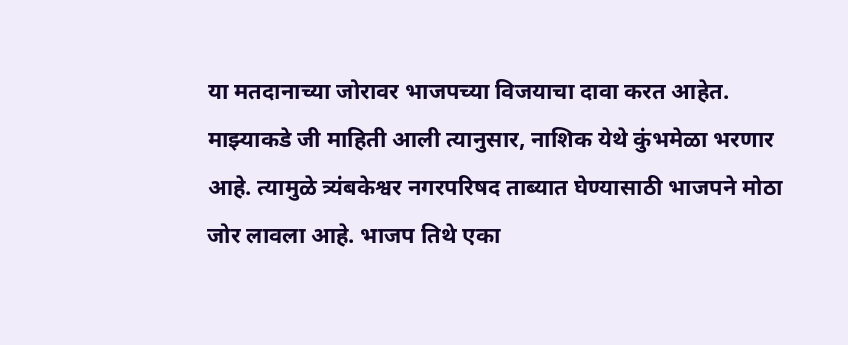या मतदानाच्या जोरावर भाजपच्या विजयाचा दावा करत आहेत. माझ्याकडे जी माहिती आली त्यानुसार, नाशिक येथे कुंभमेळा भरणार आहे. त्यामुळे त्र्यंबकेश्वर नगरपरिषद ताब्यात घेण्यासाठी भाजपने मोठा जोर लावला आहे. भाजप तिथे एका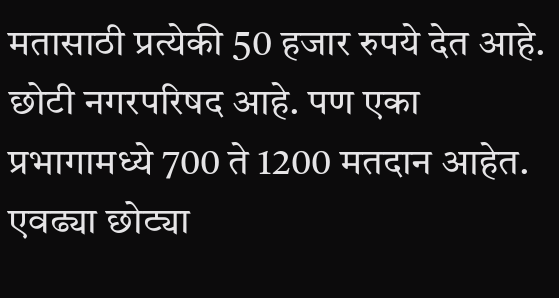मतासाठी प्रत्येकी 50 हजार रुपये देत आहे. छोटी नगरपरिषद आहे. पण एका प्रभागामध्ये 700 ते 1200 मतदान आहेत. एवढ्या छोट्या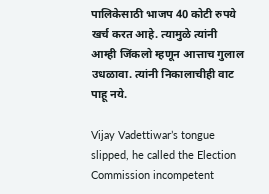पालिकेसाठी भाजप 40 कोटी रुपये खर्च करत आहे. त्यामुळे त्यांनी आम्ही जिंकलो म्हणून आत्ताच गुलाल उधळावा. त्यांनी निकालाचीही वाट पाहू नये.

Vijay Vadettiwar’s tongue slipped, he called the Election Commission incompetent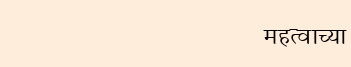महत्वाच्या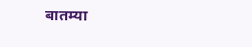बातम्या